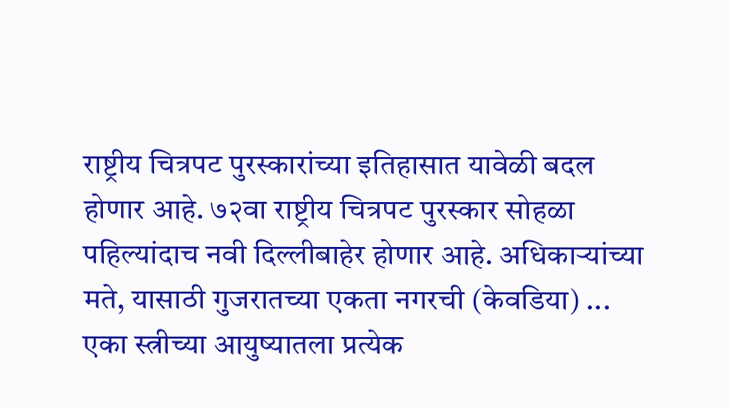राष्ट्रीय चित्रपट पुरस्कारांच्या इतिहासात यावेळी बदल होणार आहे. ७२वा राष्ट्रीय चित्रपट पुरस्कार सोहळा पहिल्यांदाच नवी दिल्लीबाहेर होणार आहे. अधिकाऱ्यांच्या मते, यासाठी गुजरातच्या एकता नगरची (केवडिया) ...
एका स्त्रीच्या आयुष्यातला प्रत्येक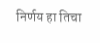निर्णय हा तिचा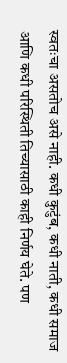स्वतःचा असतोच असे नाही. कधी कुटुंब, कधी नाती, कधी समाज आणि कधी परिस्थिती तिच्यासाठी काही निर्णय घेते. पण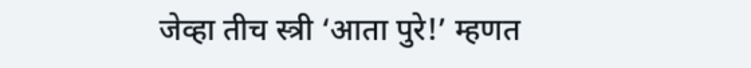जेव्हा तीच स्त्री ‘आता पुरे!’ म्हणत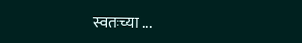स्वतःच्या ...